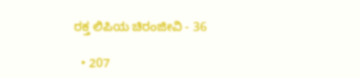ರಕ್ತ ಲಿಪಿಯ ಚಿರಂಜೀವಿ - 36

  • 207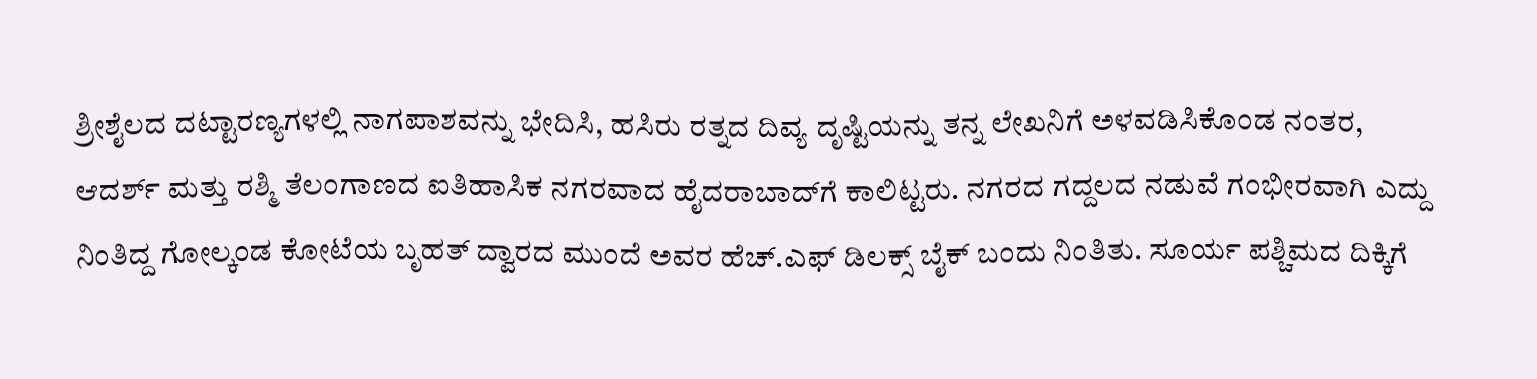ಶ್ರೀಶೈಲದ ದಟ್ಟಾರಣ್ಯಗಳಲ್ಲಿ ನಾಗಪಾಶವನ್ನು ಭೇದಿಸಿ, ಹಸಿರು ರತ್ನದ ದಿವ್ಯ ದೃಷ್ಟಿಯನ್ನು ತನ್ನ ಲೇಖನಿಗೆ ಅಳವಡಿಸಿಕೊಂಡ ನಂತರ, ಆದರ್ಶ್ ಮತ್ತು ರಶ್ಮಿ ತೆಲಂಗಾಣದ ಐತಿಹಾಸಿಕ ನಗರವಾದ ಹೈದರಾಬಾದ್‌ಗೆ ಕಾಲಿಟ್ಟರು. ನಗರದ ಗದ್ದಲದ ನಡುವೆ ಗಂಭೀರವಾಗಿ ಎದ್ದು ನಿಂತಿದ್ದ ಗೋಲ್ಕಂಡ ಕೋಟೆಯ ಬೃಹತ್ ದ್ವಾರದ ಮುಂದೆ ಅವರ ಹೆಚ್.ಎಫ್ ಡಿಲಕ್ಸ್ ಬೈಕ್ ಬಂದು ನಿಂತಿತು. ಸೂರ್ಯ ಪಶ್ಚಿಮದ ದಿಕ್ಕಿಗೆ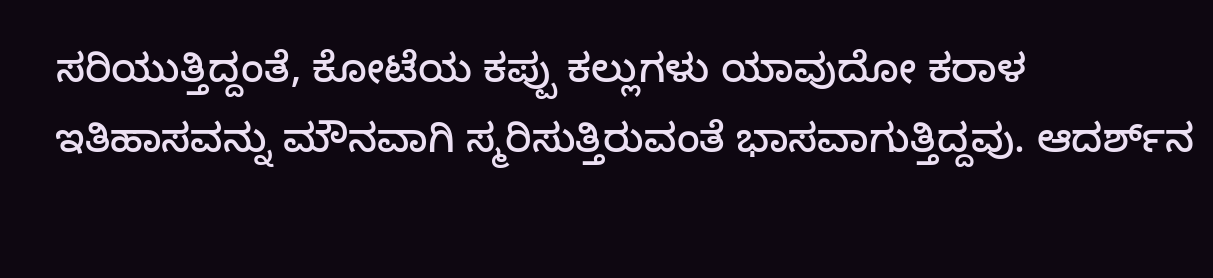ಸರಿಯುತ್ತಿದ್ದಂತೆ, ಕೋಟೆಯ ಕಪ್ಪು ಕಲ್ಲುಗಳು ಯಾವುದೋ ಕರಾಳ ಇತಿಹಾಸವನ್ನು ಮೌನವಾಗಿ ಸ್ಮರಿಸುತ್ತಿರುವಂತೆ ಭಾಸವಾಗುತ್ತಿದ್ದವು. ಆದರ್ಶ್‌ನ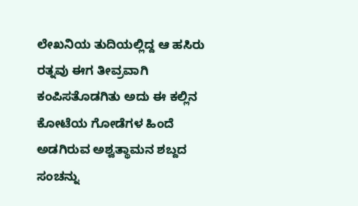ಲೇಖನಿಯ ತುದಿಯಲ್ಲಿದ್ದ ಆ ಹಸಿರು ರತ್ನವು ಈಗ ತೀವ್ರವಾಗಿ ಕಂಪಿಸತೊಡಗಿತು ಅದು ಈ ಕಲ್ಲಿನ ಕೋಟೆಯ ಗೋಡೆಗಳ ಹಿಂದೆ ಅಡಗಿರುವ ಅಶ್ವತ್ಥಾಮನ ಶಬ್ದದ ಸಂಚನ್ನು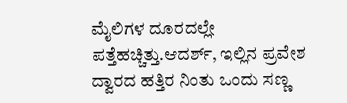ಮೈಲಿಗಳ ದೂರದಲ್ಲೇ ಪತ್ತೆಹಚ್ಚಿತ್ತು.ಆದರ್ಶ್, ಇಲ್ಲಿನ ಪ್ರವೇಶ ದ್ವಾರದ ಹತ್ತಿರ ನಿಂತು ಒಂದು ಸಣ್ಣ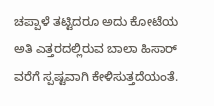ಚಪ್ಪಾಳೆ ತಟ್ಟಿದರೂ ಅದು ಕೋಟೆಯ ಅತಿ ಎತ್ತರದಲ್ಲಿರುವ ಬಾಲಾ ಹಿಸಾರ್ ವರೆಗೆ ಸ್ಪಷ್ಟವಾಗಿ ಕೇಳಿಸುತ್ತದೆಯಂತೆ.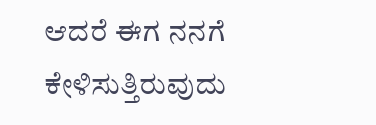ಆದರೆ ಈಗ ನನಗೆ ಕೇಳಿಸುತ್ತಿರುವುದು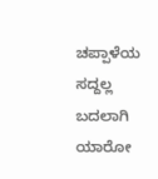ಚಪ್ಪಾಳೆಯ ಸದ್ದಲ್ಲ ಬದಲಾಗಿ ಯಾರೋ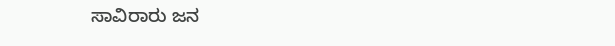ಸಾವಿರಾರು ಜನ